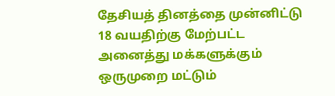தேசியத் தினத்தை முன்னிட்டு 18 வயதிற்கு மேற்பட்ட அனைத்து மக்களுக்கும் ஒருமுறை மட்டும்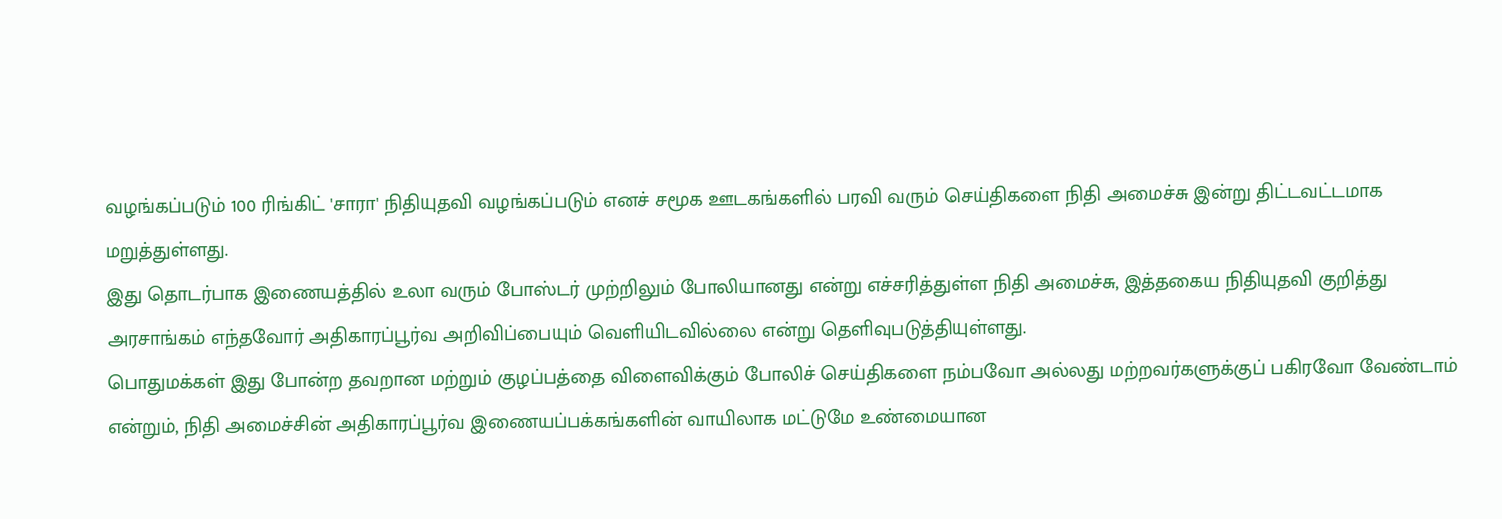வழங்கப்படும் 100 ரிங்கிட் 'சாரா' நிதியுதவி வழங்கப்படும் எனச் சமூக ஊடகங்களில் பரவி வரும் செய்திகளை நிதி அமைச்சு இன்று திட்டவட்டமாக மறுத்துள்ளது.
இது தொடர்பாக இணையத்தில் உலா வரும் போஸ்டர் முற்றிலும் போலியானது என்று எச்சரித்துள்ள நிதி அமைச்சு, இத்தகைய நிதியுதவி குறித்து அரசாங்கம் எந்தவோர் அதிகாரப்பூர்வ அறிவிப்பையும் வெளியிடவில்லை என்று தெளிவுபடுத்தியுள்ளது.
பொதுமக்கள் இது போன்ற தவறான மற்றும் குழப்பத்தை விளைவிக்கும் போலிச் செய்திகளை நம்பவோ அல்லது மற்றவர்களுக்குப் பகிரவோ வேண்டாம் என்றும், நிதி அமைச்சின் அதிகாரப்பூர்வ இணையப்பக்கங்களின் வாயிலாக மட்டுமே உண்மையான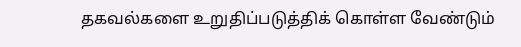தகவல்களை உறுதிப்படுத்திக் கொள்ள வேண்டும்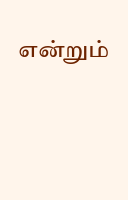என்றும்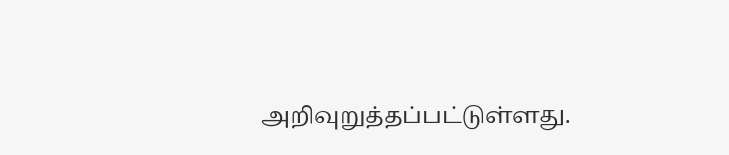அறிவுறுத்தப்பட்டுள்ளது.